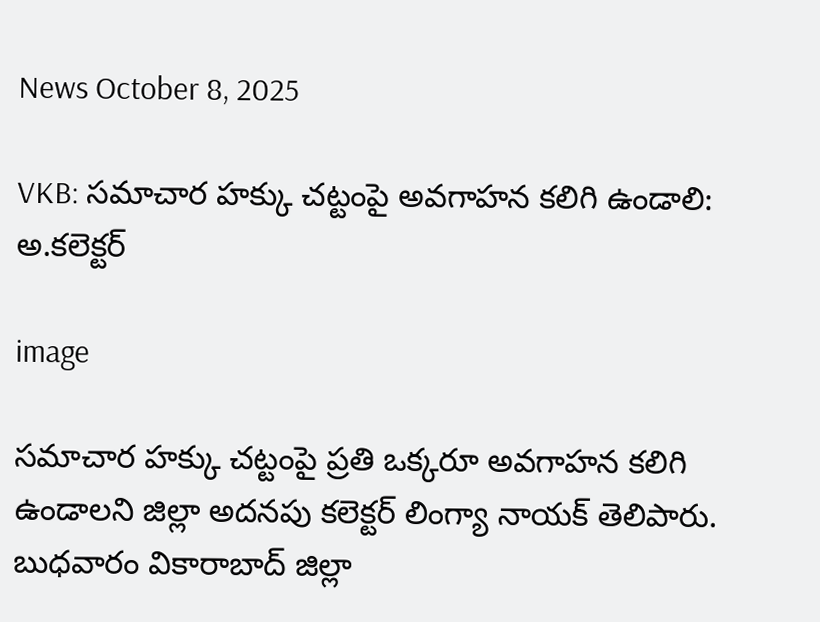News October 8, 2025

VKB: సమాచార హక్కు చట్టంపై అవగాహన కలిగి ఉండాలి: అ.కలెక్టర్

image

సమాచార హక్కు చట్టంపై ప్రతి ఒక్కరూ అవగాహన కలిగి ఉండాలని జిల్లా అదనపు కలెక్టర్ లింగ్యా నాయక్ తెలిపారు. బుధవారం వికారాబాద్ జిల్లా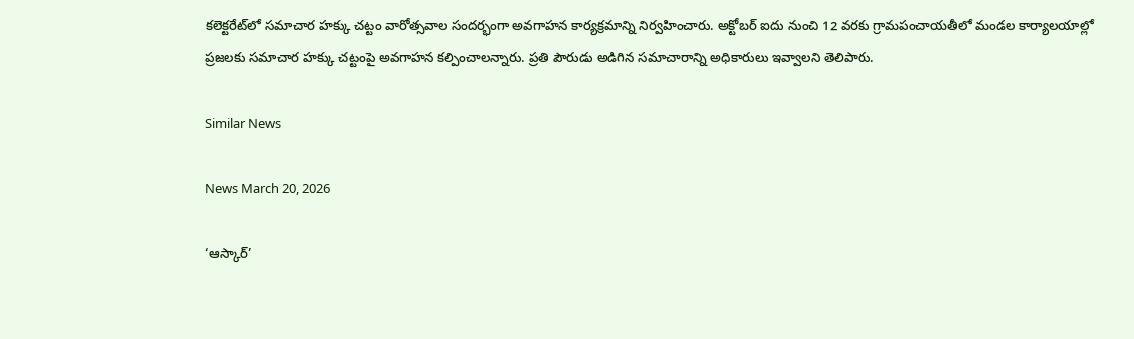కలెక్టరేట్‌లో సమాచార హక్కు చట్టం వారోత్సవాల సందర్భంగా అవగాహన కార్యక్రమాన్ని నిర్వహించారు. అక్టోబర్ ఐదు నుంచి 12 వరకు గ్రామపంచాయతీలో మండల కార్యాలయాల్లో ప్రజలకు సమాచార హక్కు చట్టంపై అవగాహన కల్పించాలన్నారు. ప్రతి పౌరుడు అడిగిన సమాచారాన్ని అధికారులు ఇవ్వాలని తెలిపారు.

Similar News

News March 20, 2026

‘ఆస్కార్’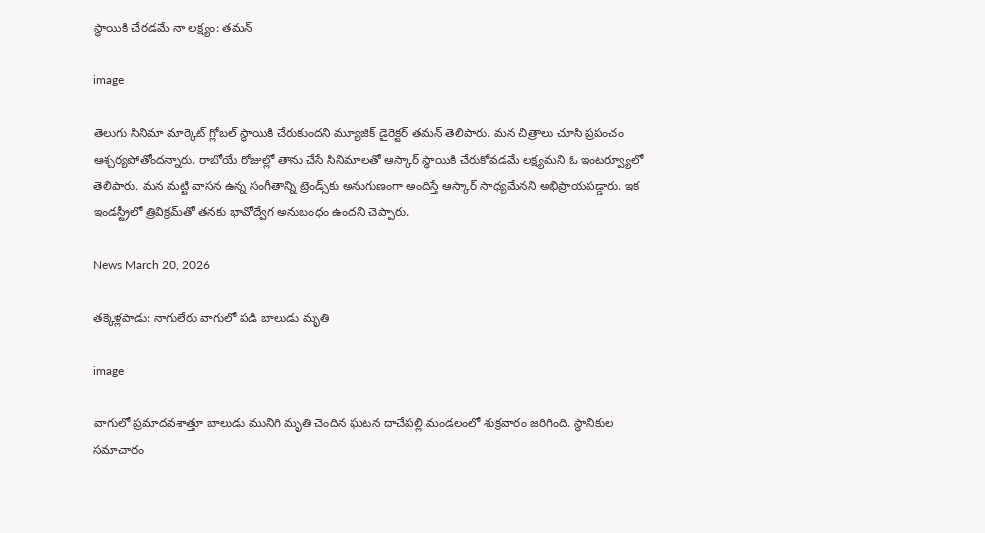స్థాయికి చేరడమే నా లక్ష్యం: తమన్

image

తెలుగు సినిమా మార్కెట్ గ్లోబల్ స్థాయికి చేరుకుందని మ్యూజిక్ డైరెక్టర్ తమన్ తెలిపారు. మన చిత్రాలు చూసి ప్రపంచం ఆశ్చర్యపోతోందన్నారు. రాబోయే రోజుల్లో తాను చేసే సినిమాలతో ఆస్కార్ స్థాయికి చేరుకోవడమే లక్ష్యమని ఓ ఇంటర్వ్యూలో తెలిపారు. మన మట్టి వాసన ఉన్న సంగీతాన్ని ట్రెండ్స్‌కు అనుగుణంగా అందిస్తే ఆస్కార్ సాధ్యమేనని అభిప్రాయపడ్డారు. ఇక ఇండస్ట్రీలో త్రివిక్రమ్‌తో తనకు భావోద్వేగ అనుబంధం ఉందని చెప్పారు.

News March 20, 2026

తక్కెళ్లపాడు: నాగులేరు వాగులో పడి బాలుడు మృతి

image

వాగులో ప్రమాదవశాత్తూ బాలుడు మునిగి మృతి చెందిన ఘటన దాచేపల్లి మండలంలో శుక్రవారం జరిగింది. స్థానికుల సమాచారం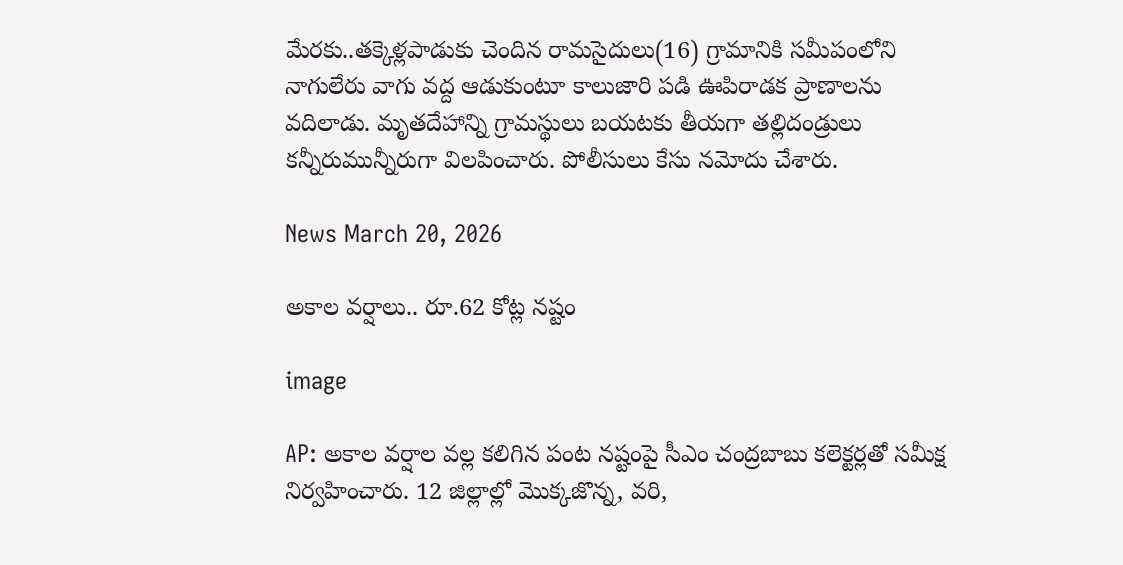మేరకు..తక్కెళ్లపాడుకు చెందిన రామసైదులు(16) గ్రామానికి సమీపంలోని నాగులేరు వాగు వద్ద ఆడుకుంటూ కాలుజారి పడి ఊపిరాడక ప్రాణాలను వదిలాడు. మృతదేహాన్ని గ్రామస్థులు బయటకు తీయగా తల్లిదండ్రులు కన్నీరుమున్నీరుగా విలపించారు. పోలీసులు కేసు నమోదు చేశారు.

News March 20, 2026

అకాల వర్షాలు.. రూ.62 కోట్ల నష్టం

image

AP: అకాల వర్షాల వల్ల కలిగిన పంట నష్టంపై సీఎం చంద్రబాబు కలెక్టర్లతో సమీక్ష నిర్వహించారు. 12 జిల్లాల్లో మొక్కజొన్న, వరి,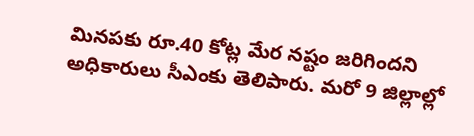మినపకు రూ.40 కోట్ల మేర నష్టం జరిగిందని అధికారులు సీఎంకు తెలిపారు. మరో 9 జిల్లాల్లో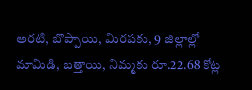అరటి, బొప్పాయి, మిరపకు, 9 జిల్లాల్లో మామిడి, బత్తాయి, నిమ్మకు రూ.22.68 కోట్ల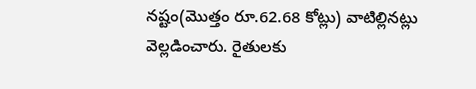నష్టం(మొత్తం రూ.62.68 కోట్లు) వాటిల్లినట్లు వెల్లడించారు. రైతులకు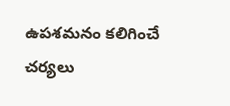ఉపశమనం కలిగించే చర్యలు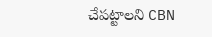చేపట్టాలని CBN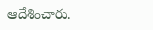ఆదేశించారు.